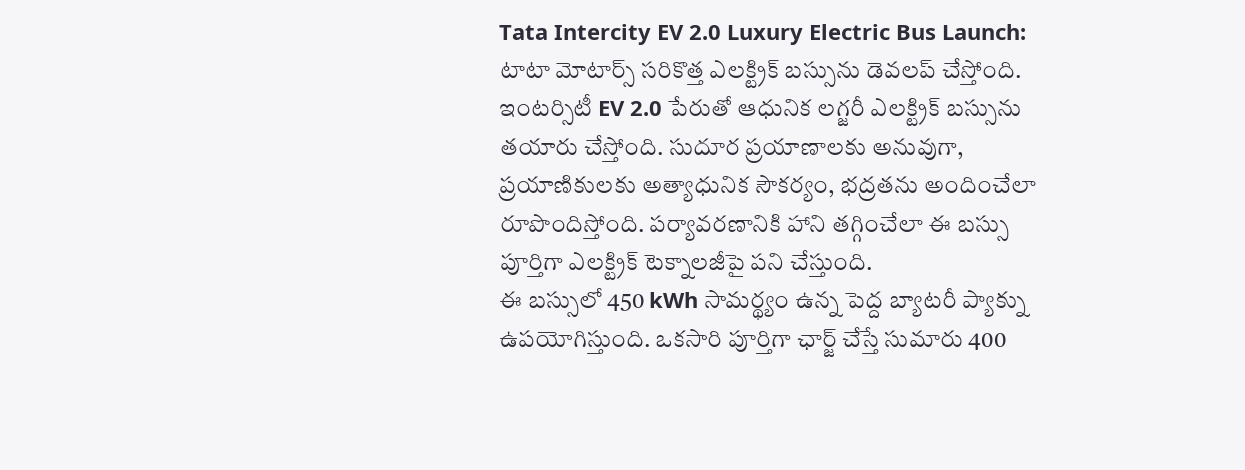Tata Intercity EV 2.0 Luxury Electric Bus Launch: టాటా మోటార్స్ సరికొత్త ఎలక్ట్రిక్ బస్సును డెవలప్ చేస్తోంది. ఇంటర్సిటీ EV 2.0 పేరుతో ఆధునిక లగ్జరీ ఎలక్ట్రిక్ బస్సును తయారు చేస్తోంది. సుదూర ప్రయాణాలకు అనువుగా, ప్రయాణికులకు అత్యాధునిక సౌకర్యం, భద్రతను అందించేలా రూపొందిస్తోంది. పర్యావరణానికి హాని తగ్గించేలా ఈ బస్సు పూర్తిగా ఎలక్ట్రిక్ టెక్నాలజీపై పని చేస్తుంది.
ఈ బస్సులో 450 kWh సామర్థ్యం ఉన్న పెద్ద బ్యాటరీ ప్యాక్ను ఉపయోగిస్తుంది. ఒకసారి పూర్తిగా ఛార్జ్ చేస్తే సుమారు 400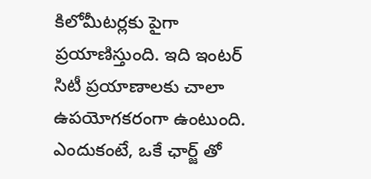కిలోమీటర్లకు పైగా ప్రయాణిస్తుంది. ఇది ఇంటర్ సిటీ ప్రయాణాలకు చాలా ఉపయోగకరంగా ఉంటుంది. ఎందుకంటే, ఒకే ఛార్జ్ తో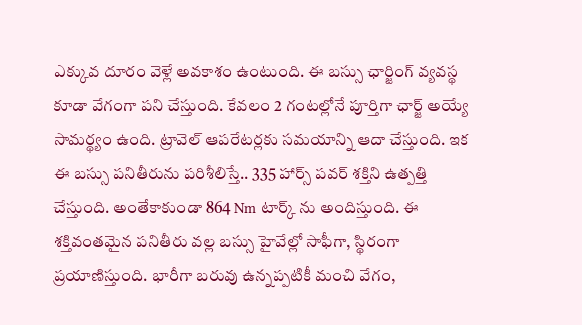ఎక్కువ దూరం వెళ్లే అవకాశం ఉంటుంది. ఈ బస్సు ఛార్జింగ్ వ్యవస్థ కూడా వేగంగా పని చేస్తుంది. కేవలం 2 గంటల్లోనే పూర్తిగా ఛార్జ్ అయ్యే సామర్థ్యం ఉంది. ట్రావెల్ ఆపరేటర్లకు సమయాన్ని ఆదా చేస్తుంది. ఇక ఈ బస్సు పనితీరును పరిశీలిస్తే.. 335 హార్స్ పవర్ శక్తిని ఉత్పత్తి చేస్తుంది. అంతేకాకుండా 864 Nm టార్క్ ను అందిస్తుంది. ఈ శక్తివంతమైన పనితీరు వల్ల బస్సు హైవేల్లో సాఫీగా, స్థిరంగా ప్రయాణిస్తుంది. భారీగా బరువు ఉన్నప్పటికీ మంచి వేగం,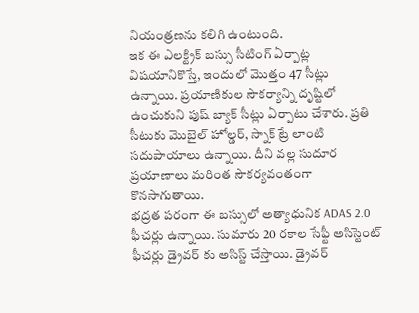నియంత్రణను కలిగి ఉంటుంది.
ఇక ఈ ఎలక్ట్రిక్ బస్సు సీటింగ్ ఏర్పాట్ల విషయానికొస్తే, ఇందులో మొత్తం 47 సీట్లు ఉన్నాయి. ప్రయాణికుల సౌకర్యాన్ని దృష్టిలో ఉంచుకుని పుష్ బ్యాక్ సీట్లు ఏర్పాటు చేశారు. ప్రతి సీటుకు మొబైల్ హోల్డర్, స్నాక్ ట్రే లాంటి సదుపాయాలు ఉన్నాయి. దీని వల్ల సుదూర ప్రయాణాలు మరింత సౌకర్యవంతంగా కొనసాగుతాయి.
భద్రత పరంగా ఈ బస్సులో అత్యాధునిక ADAS 2.0 ఫీచర్లు ఉన్నాయి. సుమారు 20 రకాల సేఫ్టీ అసిస్టెంట్ ఫీచర్లు డ్రైవర్ కు అసిస్ట్ చేస్తాయి. డ్రైవర్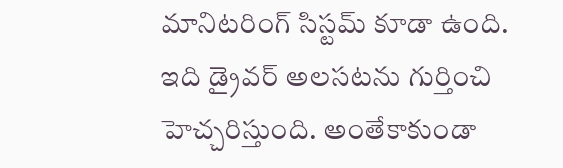మానిటరింగ్ సిస్టమ్ కూడా ఉంది. ఇది డ్రైవర్ అలసటను గుర్తించి హెచ్చరిస్తుంది. అంతేకాకుండా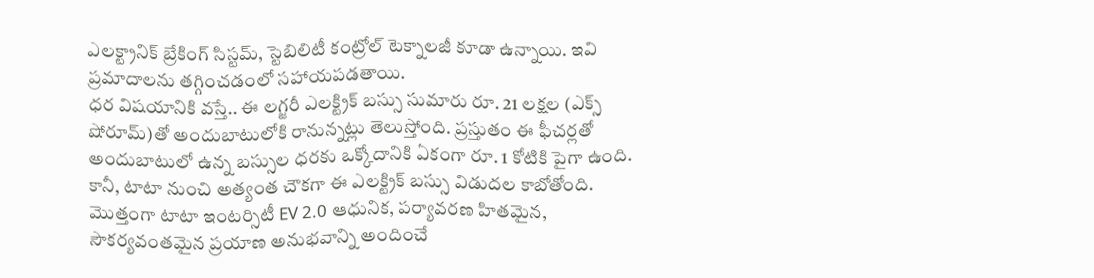ఎలక్ట్రానిక్ బ్రేకింగ్ సిస్టమ్, స్టెబిలిటీ కంట్రోల్ టెక్నాలజీ కూడా ఉన్నాయి. ఇవి ప్రమాదాలను తగ్గించడంలో సహాయపడతాయి.
ధర విషయానికి వస్తే.. ఈ లగ్జరీ ఎలక్ట్రిక్ బస్సు సుమారు రూ. 21 లక్షల (ఎక్స్ షోరూమ్)తో అందుబాటులోకి రానున్నట్లు తెలుస్తోంది. ప్రస్తుతం ఈ ఫీచర్లతో అందుబాటులో ఉన్న బస్సుల ధరకు ఒక్కోదానికి ఏకంగా రూ. 1 కోటికి పైగా ఉంది. కానీ, టాటా నుంచి అత్యంత చౌకగా ఈ ఎలక్ట్రిక్ బస్సు విడుదల కాబోతోంది. మొత్తంగా టాటా ఇంటర్సిటీ EV 2.0 ఆధునిక, పర్యావరణ హితమైన, సౌకర్యవంతమైన ప్రయాణ అనుభవాన్ని అందించే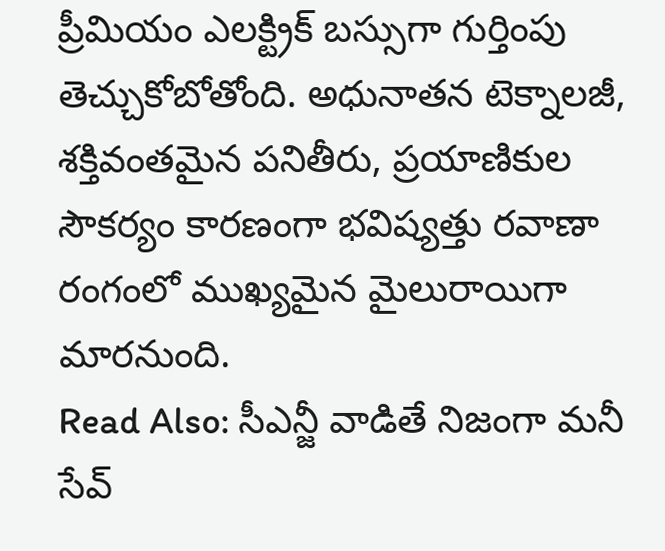ప్రీమియం ఎలక్ట్రిక్ బస్సుగా గుర్తింపు తెచ్చుకోబోతోంది. అధునాతన టెక్నాలజీ, శక్తివంతమైన పనితీరు, ప్రయాణికుల సౌకర్యం కారణంగా భవిష్యత్తు రవాణా రంగంలో ముఖ్యమైన మైలురాయిగా మారనుంది.
Read Also: సీఎన్జీ వాడితే నిజంగా మనీ సేవ్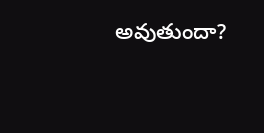అవుతుందా?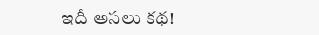ఇదీ అసలు కథ!